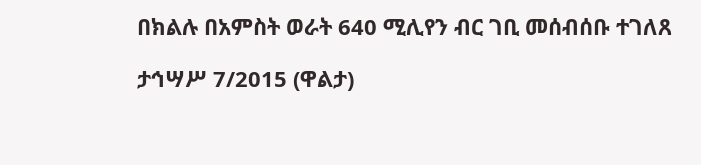በክልሉ በአምስት ወራት 640 ሚሊየን ብር ገቢ መሰብሰቡ ተገለጸ

ታኅሣሥ 7/2015 (ዋልታ)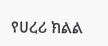የሀረሪ ክልል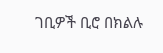ገቢዎች ቢሮ በክልሉ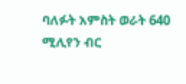ባለፉት አምስት ወራት 640 ሚሊየን ብር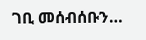ገቢ መሰብሰቡን…